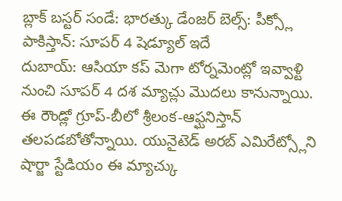బ్లాక్ బస్టర్ సండే: భారత్కు డేంజర్ బెల్స్: పీక్స్లో పాకిస్తాన్: సూపర్ 4 షెడ్యూల్ ఇదే
దుబాయ్: ఆసియా కప్ మెగా టోర్నమెంట్లో ఇవ్వాళ్టి నుంచి సూపర్ 4 దశ మ్యాచ్లు మొదలు కానున్నాయి. ఈ రౌండ్లో గ్రూప్-బీలో శ్రీలంక-ఆఫ్ఘనిస్తాన్ తలపడబోతోన్నాయి. యునైటెడ్ అరబ్ ఎమిరేట్స్లోని షార్జా స్టేడియం ఈ మ్యాచ్కు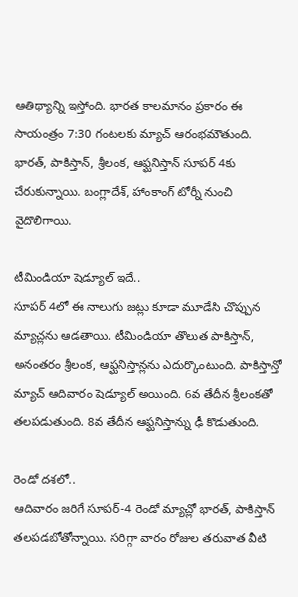ఆతిథ్యాన్ని ఇస్తోంది. భారత కాలమానం ప్రకారం ఈ సాయంత్రం 7:30 గంటలకు మ్యాచ్ ఆరంభమౌతుంది. భారత్, పాకిస్తాన్, శ్రీలంక, ఆఫ్ఘనిస్తాన్ సూపర్ 4కు చేరుకున్నాయి. బంగ్లాదేశ్, హాంకాంగ్ టోర్నీ నుంచి వైదొలిగాయి.

టీమిండియా షెడ్యూల్ ఇదే..
సూపర్ 4లో ఈ నాలుగు జట్లు కూడా మూడేసి చొప్పున మ్యాచ్లను ఆడతాయి. టీమిండియా తొలుత పాకిస్తాన్, అనంతరం శ్రీలంక, ఆఫ్ఘనిస్తాన్లను ఎదుర్కొంటుంది. పాకిస్తాన్తో మ్యాచ్ ఆదివారం షెడ్యూల్ అయింది. 6వ తేదీన శ్రీలంకతో తలపడుతుంది. 8వ తేదీన ఆఫ్ఘనిస్తాన్ను ఢీ కొడుతుంది.

రెండో దశలో..
ఆదివారం జరిగే సూపర్-4 రెండో మ్యాచ్లో భారత్, పాకిస్తాన్ తలపడబోతోన్నాయి. సరిగ్గా వారం రోజుల తరువాత వీటి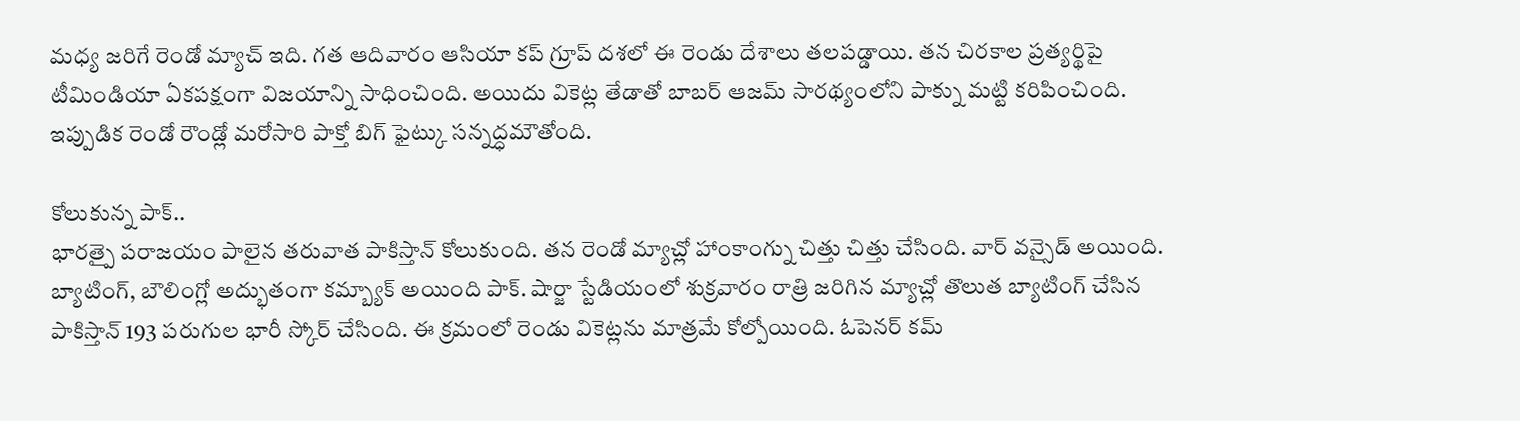మధ్య జరిగే రెండో మ్యాచ్ ఇది. గత ఆదివారం ఆసియా కప్ గ్రూప్ దశలో ఈ రెండు దేశాలు తలపడ్డాయి. తన చిరకాల ప్రత్యర్థిపై టీమిండియా ఏకపక్షంగా విజయాన్ని సాధించింది. అయిదు వికెట్ల తేడాతో బాబర్ ఆజమ్ సారథ్యంలోని పాక్ను మట్టి కరిపించింది. ఇప్పుడిక రెండో రౌండ్లో మరోసారి పాక్తో బిగ్ ఫైట్కు సన్నద్ధమౌతోంది.

కోలుకున్న పాక్..
భారత్పై పరాజయం పాలైన తరువాత పాకిస్తాన్ కోలుకుంది. తన రెండో మ్యాచ్లో హాంకాంగ్ను చిత్తు చిత్తు చేసింది. వార్ వన్సైడ్ అయింది. బ్యాటింగ్, బౌలింగ్లో అద్భుతంగా కమ్బ్యాక్ అయింది పాక్. షార్జా స్టేడియంలో శుక్రవారం రాత్రి జరిగిన మ్యాచ్లో తొలుత బ్యాటింగ్ చేసిన పాకిస్తాన్ 193 పరుగుల భారీ స్కోర్ చేసింది. ఈ క్రమంలో రెండు వికెట్లను మాత్రమే కోల్పోయింది. ఓపెనర్ కమ్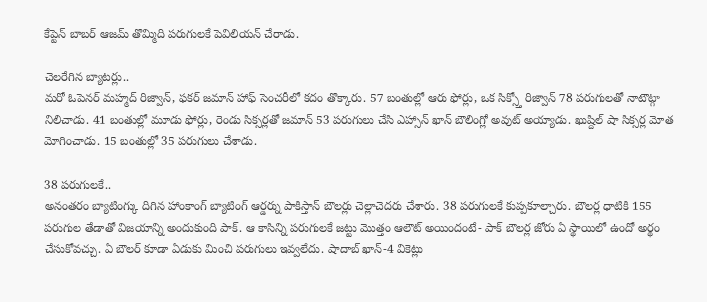కేప్టెన్ బాబర్ ఆజమ్ తొమ్మిది పరుగులకే పెవిలియన్ చేరాడు.

చెలరేగిన బ్యాటర్లు..
మరో ఓపెనర్ మహ్మద్ రిజ్వాన్, ఫకర్ జమాన్ హాఫ్ సెంచరీలో కదం తొక్కారు. 57 బంతుల్లో ఆరు ఫోర్లు, ఒక సిక్స్తో రిజ్వాన్ 78 పరుగులతో నాటౌట్గా నిలిచాడు. 41 బంతుల్లో మూడు ఫోర్లు, రెండు సిక్సర్లతో జమాన్ 53 పరుగులు చేసి ఎహ్సాన్ ఖాన్ బౌలింగ్లో అవుట్ అయ్యాడు. ఖుష్దిల్ షా సిక్సర్ల మోత మోగించాడు. 15 బంతుల్లో 35 పరుగులు చేశాడు.

38 పరుగులకే..
అనంతరం బ్యాటింగ్కు దిగిన హాంకాంగ్ బ్యాటింగ్ ఆర్డర్ను పాకిస్తాన్ బౌలర్లు చెల్లాచెదరు చేశారు. 38 పరుగులకే కుప్పకూల్చారు. బౌలర్ల ధాటికి 155 పరుగుల తేడాతో విజయాన్ని అందుకుంది పాక్. ఆ కాసిన్ని పరుగులకే జట్టు మొత్తం ఆలౌట్ అయిందంటే- పాక్ బౌలర్ల జోరు ఏ స్థాయిలో ఉందో అర్థం చేసుకోవచ్చు. ఏ బౌలర్ కూడా ఏడుకు మించి పరుగులు ఇవ్వలేదు. షాదాబ్ ఖాన్-4 వికెట్లు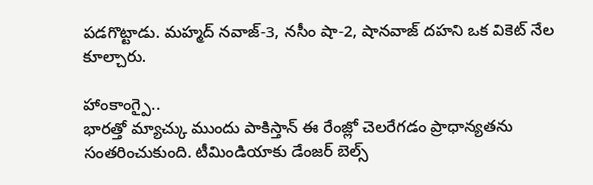పడగొట్టాడు. మహ్మద్ నవాజ్-3, నసీం షా-2, షానవాజ్ దహని ఒక వికెట్ నేల కూల్చారు.

హాంకాంగ్పై..
భారత్తో మ్యాచ్కు ముందు పాకిస్తాన్ ఈ రేంజ్లో చెలరేగడం ప్రాధాన్యతను సంతరించుకుంది. టీమిండియాకు డేంజర్ బెల్స్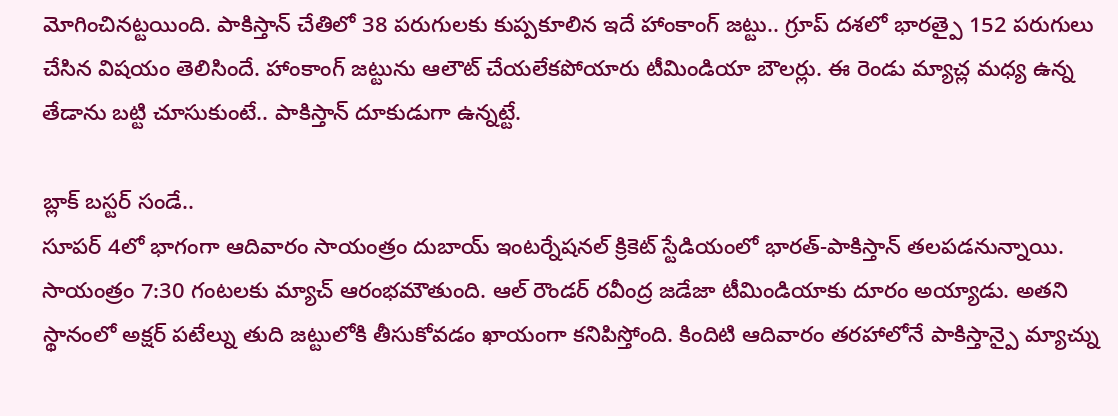మోగించినట్టయింది. పాకిస్తాన్ చేతిలో 38 పరుగులకు కుప్పకూలిన ఇదే హాంకాంగ్ జట్టు.. గ్రూప్ దశలో భారత్పై 152 పరుగులు చేసిన విషయం తెలిసిందే. హాంకాంగ్ జట్టును ఆలౌట్ చేయలేకపోయారు టీమిండియా బౌలర్లు. ఈ రెండు మ్యాచ్ల మధ్య ఉన్న తేడాను బట్టి చూసుకుంటే.. పాకిస్తాన్ దూకుడుగా ఉన్నట్టే.

బ్లాక్ బస్టర్ సండే..
సూపర్ 4లో భాగంగా ఆదివారం సాయంత్రం దుబాయ్ ఇంటర్నేషనల్ క్రికెట్ స్టేడియంలో భారత్-పాకిస్తాన్ తలపడనున్నాయి. సాయంత్రం 7:30 గంటలకు మ్యాచ్ ఆరంభమౌతుంది. ఆల్ రౌండర్ రవీంద్ర జడేజా టీమిండియాకు దూరం అయ్యాడు. అతని స్థానంలో అక్షర్ పటేల్ను తుది జట్టులోకి తీసుకోవడం ఖాయంగా కనిపిస్తోంది. కిందిటి ఆదివారం తరహాలోనే పాకిస్తాన్పై మ్యాచ్ను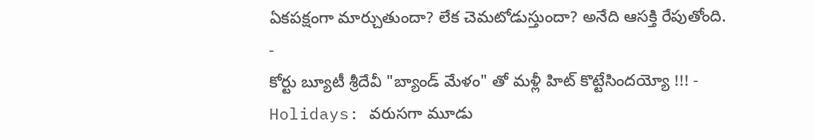ఏకపక్షంగా మార్చుతుందా? లేక చెమటోడుస్తుందా? అనేది ఆసక్తి రేపుతోంది.
-
కోర్టు బ్యూటీ శ్రీదేవీ "బ్యాండ్ మేళం" తో మళ్లీ హిట్ కొట్టేసిందయ్యో !!! -
Holidays: వరుసగా మూడు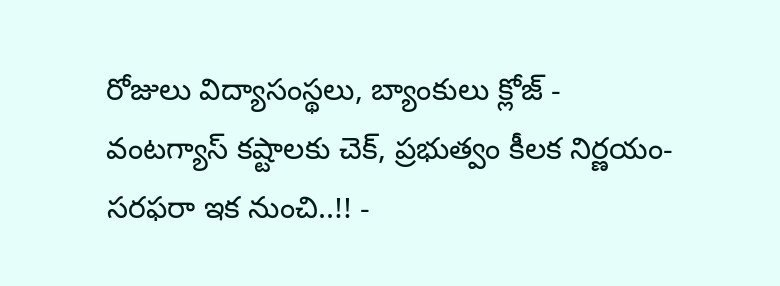రోజులు విద్యాసంస్థలు, బ్యాంకులు క్లోజ్ -
వంటగ్యాస్ కష్టాలకు చెక్, ప్రభుత్వం కీలక నిర్ణయం- సరఫరా ఇక నుంచి..!! -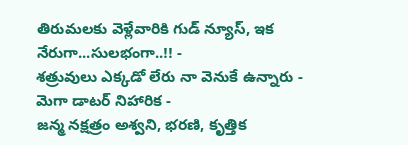తిరుమలకు వెళ్లేవారికి గుడ్ న్యూస్, ఇక నేరుగా...సులభంగా..!! -
శత్రువులు ఎక్కడో లేరు నా వెనుకే ఉన్నారు - మెగా డాటర్ నిహారిక -
జన్మ నక్షత్రం అశ్వని, భరణి, కృత్తిక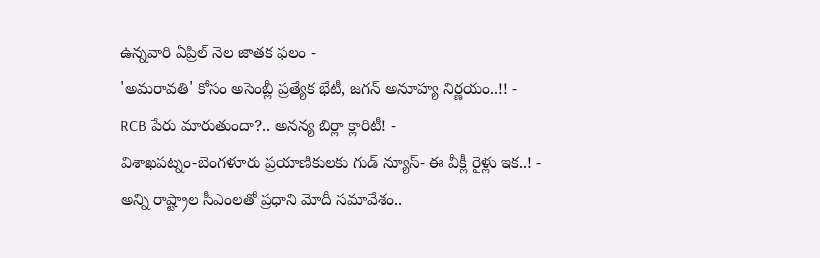ఉన్నవారి ఏప్రిల్ నెల జాతక ఫలం -
'అమరావతి' కోసం అసెంబ్లీ ప్రత్యేక భేటీ, జగన్ అనూహ్య నిర్ణయం..!! -
RCB పేరు మారుతుందా?.. అనన్య బిర్లా క్లారిటీ! -
విశాఖపట్నం-బెంగళూరు ప్రయాణికులకు గుడ్ న్యూస్- ఈ వీక్లీ రైళ్లు ఇక..! -
అన్ని రాష్ట్రాల సీఎంలతో ప్రధాని మోదీ సమావేశం..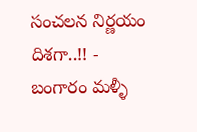సంచలన నిర్ణయం దిశగా..!! -
బంగారం మళ్ళీ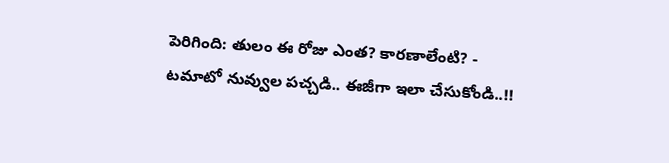పెరిగింది: తులం ఈ రోజు ఎంత? కారణాలేంటి? -
టమాటో నువ్వుల పచ్చడి.. ఈజీగా ఇలా చేసుకోండి..!!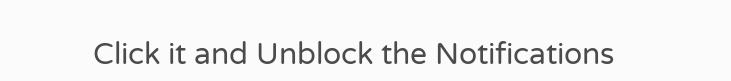Click it and Unblock the Notifications